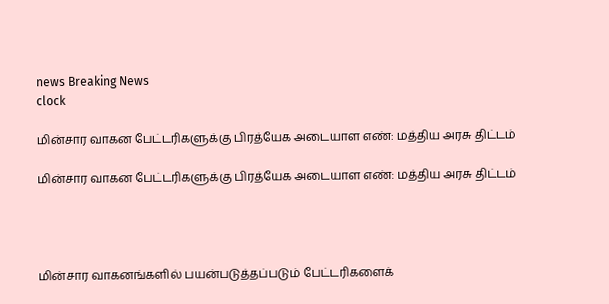news Breaking News
clock

மின்சார வாகன பேட்டரிகளுக்கு பிரத்யேக அடையாள எண்: மத்திய அரசு திட்டம்

மின்சார வாகன பேட்டரிகளுக்கு பிரத்யேக அடையாள எண்: மத்திய அரசு திட்டம்




மின்சார வாகனங்களில் பயன்படுத்தப்படும் பேட்டரிகளைக்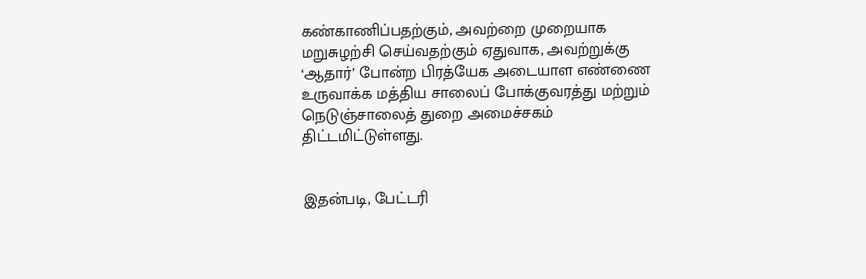கண்காணிப்பதற்கும், அவற்றை முறையாக மறுசுழற்சி செய்வதற்கும் ஏதுவாக, அவற்றுக்கு ‘ஆதார்’ போன்ற பிரத்யேக அடையாள எண்ணை உருவாக்க மத்திய சாலைப் போக்குவரத்து மற்றும் நெடுஞ்சாலைத் துறை அமைச்சகம் திட்டமிட்டுள்ளது.


இதன்படி, பேட்டரி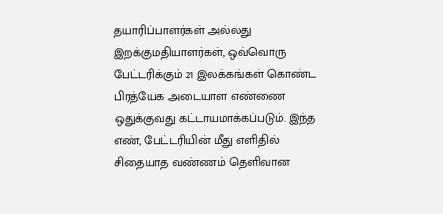தயாரிப்பாளர்கள் அல்லது இறக்குமதியாளர்கள், ஒவ்வொரு பேட்டரிக்கும் 21 இலக்கங்கள் கொண்ட பிரத்யேக அடையாள எண்ணை ஒதுக்குவது கட்டாயமாக்கப்படும். இந்த எண், பேட்டரியின் மீது எளிதில் சிதையாத வண்ணம் தெளிவான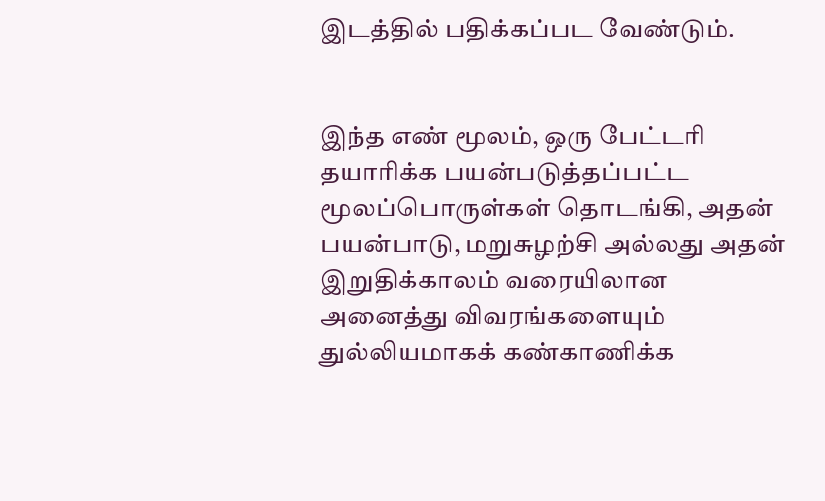இடத்தில் பதிக்கப்பட வேண்டும்.


இந்த எண் மூலம், ஒரு பேட்டரி தயாரிக்க பயன்படுத்தப்பட்ட மூலப்பொருள்கள் தொடங்கி, அதன் பயன்பாடு, மறுசுழற்சி அல்லது அதன் இறுதிக்காலம் வரையிலான அனைத்து விவரங்களையும் துல்லியமாகக் கண்காணிக்க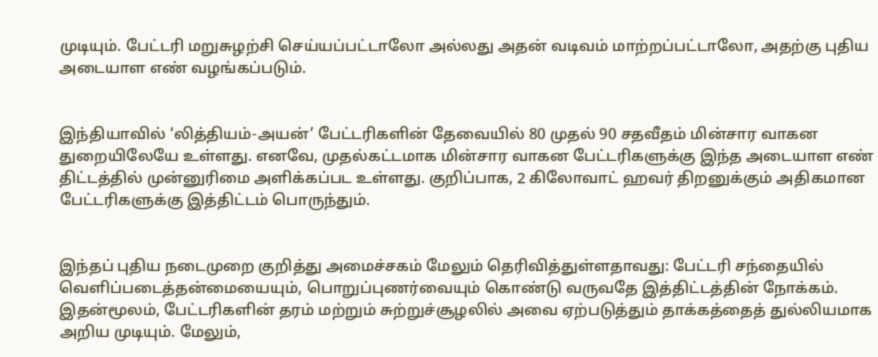முடியும். பேட்டரி மறுசுழற்சி செய்யப்பட்டாலோ அல்லது அதன் வடிவம் மாற்றப்பட்டாலோ, அதற்கு புதிய அடையாள எண் வழங்கப்படும்.


இந்தியாவில் ‘லித்தியம்-அயன்’ பேட்டரிகளின் தேவையில் 80 முதல் 90 சதவீதம் மின்சார வாகன துறையிலேயே உள்ளது. எனவே, முதல்கட்டமாக மின்சார வாகன பேட்டரிகளுக்கு இந்த அடையாள எண் திட்டத்தில் முன்னுரிமை அளிக்கப்பட உள்ளது. குறிப்பாக, 2 கிலோவாட் ஹவர் திறனுக்கும் அதிகமான பேட்டரிகளுக்கு இத்திட்டம் பொருந்தும்.


இந்தப் புதிய நடைமுறை குறித்து அமைச்சகம் மேலும் தெரிவித்துள்ளதாவது: பேட்டரி சந்தையில் வெளிப்படைத்தன்மையையும், பொறுப்புணர்வையும் கொண்டு வருவதே இத்திட்டத்தின் நோக்கம். இதன்மூலம், பேட்டரிகளின் தரம் மற்றும் சுற்றுச்சூழலில் அவை ஏற்படுத்தும் தாக்கத்தைத் துல்லியமாக அறிய முடியும். மேலும்,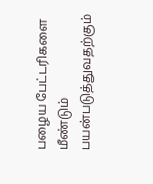பழைய பேட்டரிகளை மீண்டும் பயன்படுத்துவதற்கும்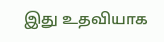இது உதவியாக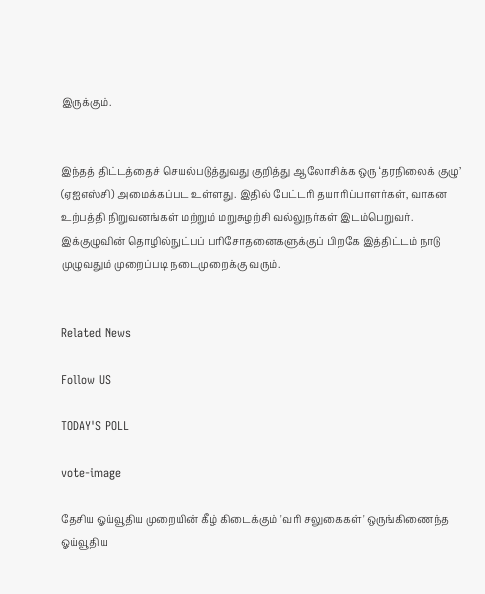இருக்கும்.


இந்தத் திட்டத்தைச் செயல்படுத்துவது குறித்து ஆலோசிக்க ஒரு ‘தரநிலைக் குழு’ (ஏஐஎஸ்சி) அமைக்கப்பட உள்ளது. இதில் பேட்டரி தயாரிப்பாளர்கள், வாகன உற்பத்தி நிறுவனங்கள் மற்றும் மறுசுழற்சி வல்லுநர்கள் இடம்பெறுவர். இக்குழுவின் தொழில்நுட்பப் பரிசோதனைகளுக்குப் பிறகே இத்திட்டம் நாடு முழுவதும் முறைப்படி நடைமுறைக்கு வரும்.


Related News

Follow US

TODAY'S POLL

vote-image

தேசிய ஓய்வூதிய முறையின் கீழ் கிடைக்கும் 'வரி சலுகைகள்' ஒருங்கிணைந்த ஓய்வூதிய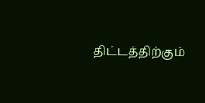திட்டத்திற்கும்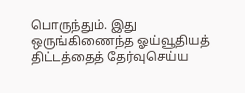பொருந்தும். இது ஒருங்கிணைந்த ஓய்வூதியத் திட்டத்தைத் தேர்வுசெய்ய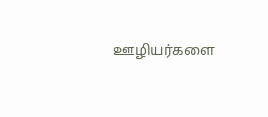ஊழியர்களை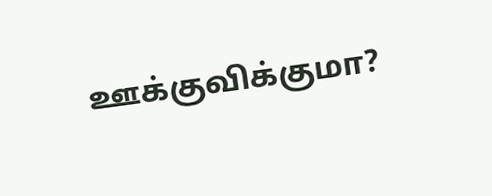ஊக்குவிக்குமா?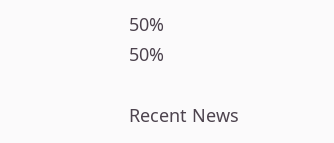50%
50%

Recent News